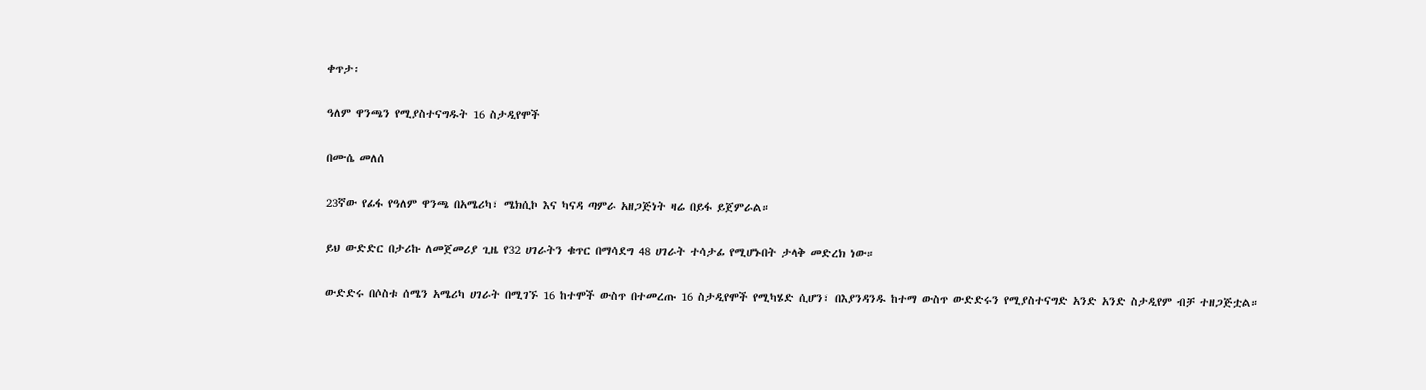ቀጥታ፡

ዓለም ዋንጫን የሚያስተናግዱት 16 ስታዲየሞች

በሙሴ መለሰ

23ኛው የፊፋ የዓለም ዋንጫ በአሜሪካ፣ ሜክሲኮ እና ካናዳ ጣምራ አዘጋጅነት ዛሬ በይፋ ይጀምራል።

ይህ ውድድር በታሪኩ ለመጀመሪያ ጊዜ የ32 ሀገራትን ቁጥር በማሳደግ 48 ሀገራት ተሳታፊ የሚሆኑበት ታላቅ መድረክ ነው።

ውድድሩ በሶስቱ ሰሜን አሜሪካ ሀገራት በሚገኙ 16 ከተሞች ውስጥ በተመረጡ 16 ስታዲየሞች የሚካሄድ ሲሆን፣ በእያንዳንዱ ከተማ ውስጥ ውድድሩን የሚያስተናግድ አንድ አንድ ስታዲየም ብቻ ተዘጋጅቷል።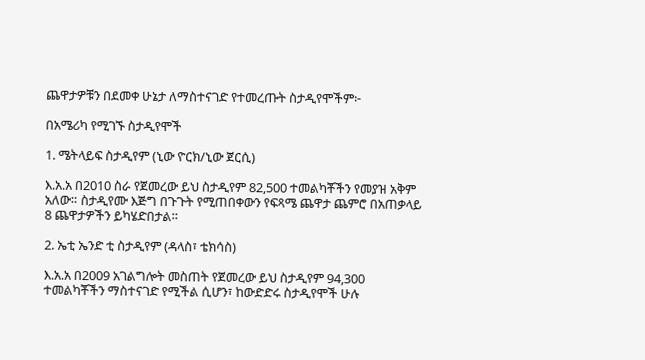ጨዋታዎቹን በደመቀ ሁኔታ ለማስተናገድ የተመረጡት ስታዲየሞችም፦

በአሜሪካ የሚገኙ ስታዲየሞች

1. ሜትላይፍ ስታዲየም (ኒው ዮርክ/ኒው ጀርሲ)

እ.አ.አ በ2010 ስራ የጀመረው ይህ ስታዲየም 82,500 ተመልካቾችን የመያዝ አቅም አለው። ስታዲየሙ እጅግ በጉጉት የሚጠበቀውን የፍጻሜ ጨዋታ ጨምሮ በአጠቃላይ 8 ጨዋታዎችን ይካሄድበታል።

2. ኤቲ ኤንድ ቲ ስታዲየም (ዳላስ፣ ቴክሳስ)

እ.አ.አ በ2009 አገልግሎት መስጠት የጀመረው ይህ ስታዲየም 94,300 ተመልካቾችን ማስተናገድ የሚችል ሲሆን፣ ከውድድሩ ስታዲየሞች ሁሉ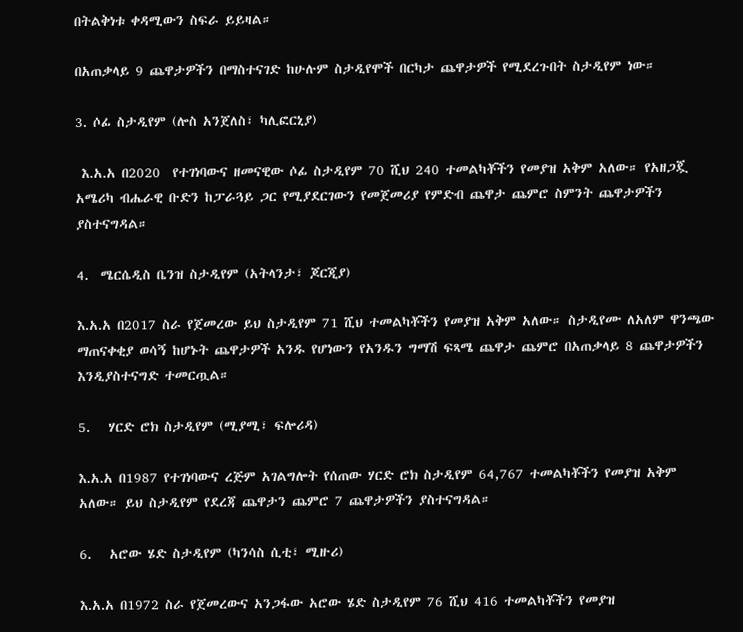በትልቅነቱ ቀዳሚውን ስፍራ ይይዛል።

በአጠቃላይ 9 ጨዋታዎችን በማስተናገድ ከሁሉም ስታዲየሞች በርካታ ጨዋታዎች የሚደረጉበት ስታዲየም ነው።

3. ሶፊ ስታዲየም (ሎስ አንጀለስ፣ ካሊፎርኒያ)

 እ.አ.አ በ2020  የተገነባውና ዘመናዊው ሶፊ ስታዲየም 70 ሺህ 240 ተመልካቾችን የመያዝ አቅም አለው። የአዘጋጇ አሜሪካ ብሔራዊ ቡድን ከፓራጓይ ጋር የሚያደርገውን የመጀመሪያ የምድብ ጨዋታ ጨምሮ ስምንት ጨዋታዎችን ያስተናግዳል።

4.  ሜርሴዲስ ቤንዝ ስታዲየም (አትላንታ፣ ጆርጂያ)

እ.አ.አ በ2017 ስራ የጀመረው ይህ ስታዲየም 71 ሺህ ተመልካቾችን የመያዝ አቅም አለው። ስታዲየሙ ለአለም ዋንጫው ማጠናቀቂያ ወሳኝ ከሆኑት ጨዋታዎች አንዱ የሆነውን የአንዱን ግማሽ ፍጻሜ ጨዋታ ጨምሮ በአጠቃላይ 8 ጨዋታዎችን እንዲያስተናግድ ተመርጧል።

5.   ሃርድ ሮክ ስታዲየም (ሚያሚ፣ ፍሎሪዳ)

እ.አ.አ በ1987 የተገነባውና ረጅም አገልግሎት የሰጠው ሃርድ ሮክ ስታዲየም 64,767 ተመልካቾችን የመያዝ አቅም አለው። ይህ ስታዲየም የደረጃ ጨዋታን ጨምሮ 7 ጨዋታዎችን ያስተናግዳል።

6.   አሮው ሄድ ስታዲየም (ካንሳስ ሲቲ፣ ሚዙሪ)

እ.አ.አ በ1972 ስራ የጀመረውና አንጋፋው አሮው ሄድ ስታዲየም 76 ሺህ 416 ተመልካቾችን የመያዝ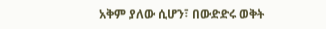አቅም ያለው ሲሆን፣ በውድድሩ ወቅት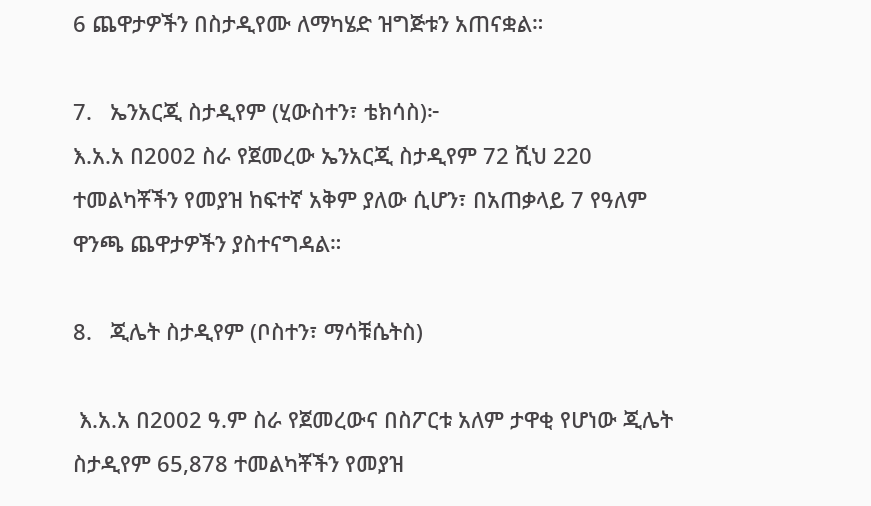6 ጨዋታዎችን በስታዲየሙ ለማካሄድ ዝግጅቱን አጠናቋል።

7.   ኤንአርጂ ስታዲየም (ሂውስተን፣ ቴክሳስ)፦
እ.አ.አ በ2002 ስራ የጀመረው ኤንአርጂ ስታዲየም 72 ሺህ 220 ተመልካቾችን የመያዝ ከፍተኛ አቅም ያለው ሲሆን፣ በአጠቃላይ 7 የዓለም ዋንጫ ጨዋታዎችን ያስተናግዳል።

8.   ጂሌት ስታዲየም (ቦስተን፣ ማሳቹሴትስ)

 እ.አ.አ በ2002 ዓ.ም ስራ የጀመረውና በስፖርቱ አለም ታዋቂ የሆነው ጂሌት ስታዲየም 65,878 ተመልካቾችን የመያዝ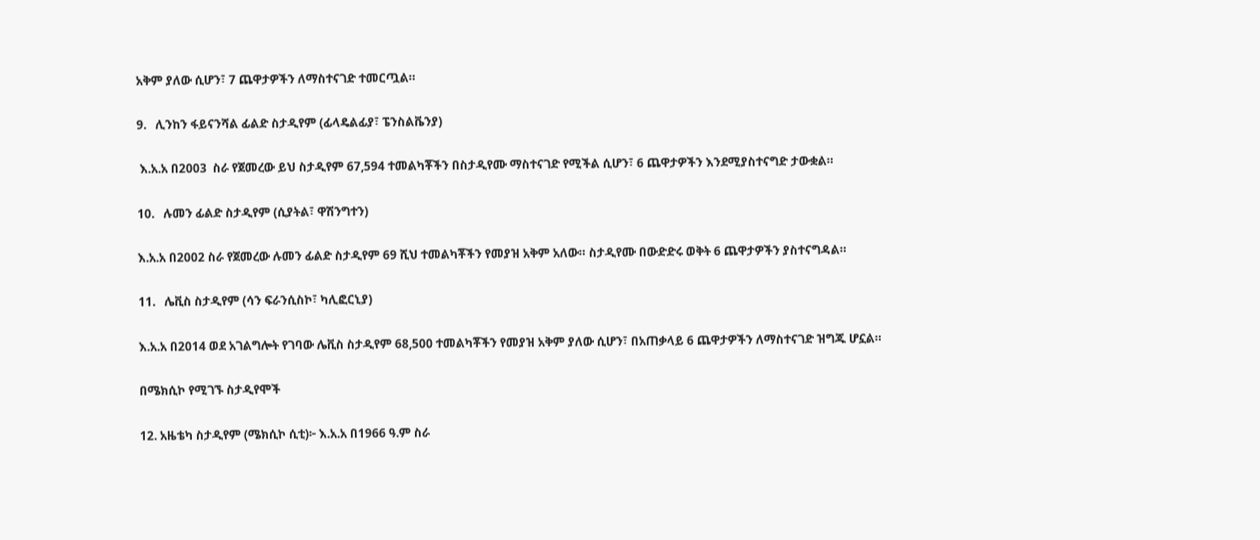አቅም ያለው ሲሆን፣ 7 ጨዋታዎችን ለማስተናገድ ተመርጧል።

9.   ሊንከን ፋይናንሻል ፊልድ ስታዲየም (ፊላዴልፊያ፣ ፔንስልቬንያ)

 እ.አ.አ በ2003  ስራ የጀመረው ይህ ስታዲየም 67,594 ተመልካቾችን በስታዲየሙ ማስተናገድ የሚችል ሲሆን፣ 6 ጨዋታዎችን እንደሚያስተናግድ ታውቋል።

10.   ሉመን ፊልድ ስታዲየም (ሲያትል፣ ዋሽንግተን)

እ.አ.አ በ2002 ስራ የጀመረው ሉመን ፊልድ ስታዲየም 69 ሺህ ተመልካቾችን የመያዝ አቅም አለው። ስታዲየሙ በውድድሩ ወቅት 6 ጨዋታዎችን ያስተናግዳል።

11.   ሌቪስ ስታዲየም (ሳን ፍራንሲስኮ፣ ካሊፎርኒያ)

እ.አ.አ በ2014 ወደ አገልግሎት የገባው ሌቪስ ስታዲየም 68,500 ተመልካቾችን የመያዝ አቅም ያለው ሲሆን፣ በአጠቃላይ 6 ጨዋታዎችን ለማስተናገድ ዝግጁ ሆኗል።

በሜክሲኮ የሚገኙ ስታዲየሞች

12. አዜቴካ ስታዲየም (ሜክሲኮ ሲቲ)፦ እ.አ.አ በ1966 ዓ.ም ስራ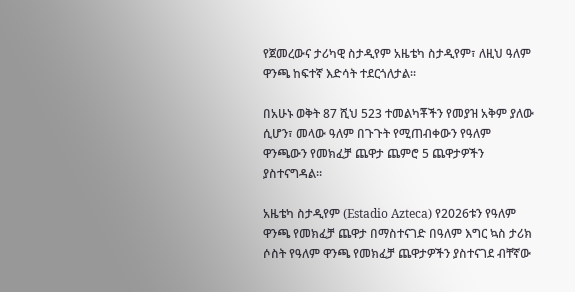የጀመረውና ታሪካዊ ስታዲየም አዜቴካ ስታዲየም፣ ለዚህ ዓለም ዋንጫ ከፍተኛ እድሳት ተደርጎለታል።

በአሁኑ ወቅት 87 ሺህ 523 ተመልካቾችን የመያዝ አቅም ያለው ሲሆን፣ መላው ዓለም በጉጉት የሚጠብቀውን የዓለም ዋንጫውን የመክፈቻ ጨዋታ ጨምሮ 5 ጨዋታዎችን ያስተናግዳል።

አዜቴካ ስታዲየም (Estadio Azteca) የ2026ቱን የዓለም ዋንጫ የመክፈቻ ጨዋታ በማስተናገድ በዓለም እግር ኳስ ታሪክ ሶስት የዓለም ዋንጫ የመክፈቻ ጨዋታዎችን ያስተናገደ ብቸኛው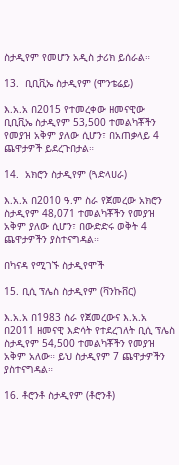ስታዲየም የመሆን አዲስ ታሪክ ይሰራል።

13.  ቢቢቪኤ ስታዲየም (ሞንቴሬይ)

እ.አ.አ በ2015 የተመረቀው ዘመናዊው ቢቢቪኤ ስታዲየም 53,500 ተመልካቾችን የመያዝ አቅም ያለው ሲሆን፣ በአጠቃላይ 4 ጨዋታዎች ይደረጉበታል።

14.  አክሮን ስታዲየም (ጓድላሀራ)

እ.አ.አ በ2010 ዓ.ም ስራ የጀመረው አክሮን ስታዲየም 48,071 ተመልካቾችን የመያዝ አቅም ያለው ሲሆን፣ በውድድሩ ወቅት 4 ጨዋታዎችን ያስተናግዳል።

በካናዳ የሚገኙ ስታዲየሞች

15. ቢሲ ፕሌስ ስታዲየም (ቫንኩቨር)

እ.አ.አ በ1983 ስራ የጀመረውና እ.አ.አ በ2011 ዘመናዊ እድሳት የተደረገለት ቢሲ ፕሌስ ስታዲየም 54,500 ተመልካቾችን የመያዝ አቅም አለው። ይህ ስታዲየም 7 ጨዋታዎችን ያስተናግዳል።

16. ቶሮንቶ ስታዲየም (ቶሮንቶ)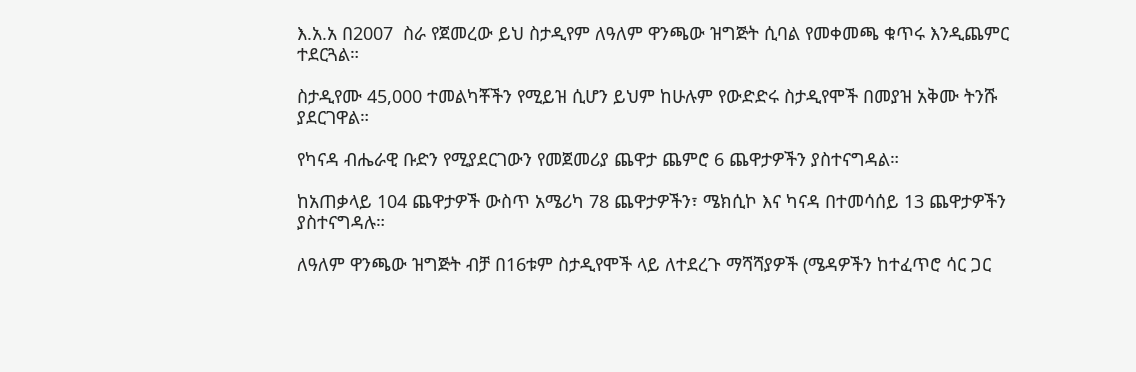እ.አ.አ በ2007  ስራ የጀመረው ይህ ስታዲየም ለዓለም ዋንጫው ዝግጅት ሲባል የመቀመጫ ቁጥሩ እንዲጨምር ተደርጓል።

ስታዲየሙ 45,000 ተመልካቾችን የሚይዝ ሲሆን ይህም ከሁሉም የውድድሩ ስታዲየሞች በመያዝ አቅሙ ትንሹ ያደርገዋል።

የካናዳ ብሔራዊ ቡድን የሚያደርገውን የመጀመሪያ ጨዋታ ጨምሮ 6 ጨዋታዎችን ያስተናግዳል።

ከአጠቃላይ 104 ጨዋታዎች ውስጥ አሜሪካ 78 ጨዋታዎችን፣ ሜክሲኮ እና ካናዳ በተመሳሰይ 13 ጨዋታዎችን ያስተናግዳሉ።

ለዓለም ዋንጫው ዝግጅት ብቻ በ16ቱም ስታዲየሞች ላይ ለተደረጉ ማሻሻያዎች (ሜዳዎችን ከተፈጥሮ ሳር ጋር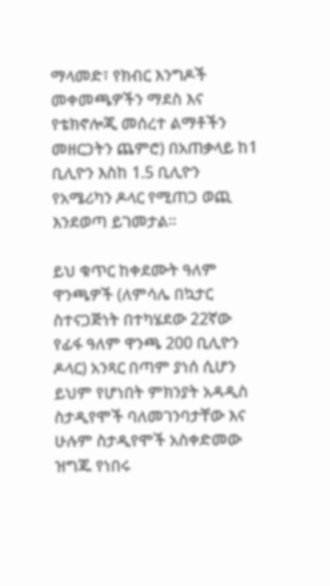ማላመድ፣ የክብር እንግዶች መቀመጫዎችን ማደስ እና የቴክኖሎጂ መሰረተ ልማቶችን መዘርጋትን ጨምሮ) በአጠቃላይ ከ1 ቢሊዮን እስከ 1.5 ቢሊዮን የአሜሪካን ዶላር የሚጠጋ ወጪ እንደወጣ ይገመታል።

ይህ ቁጥር ከቀደሙት ዓለም ዋንጫዎች (ለምሳሌ በኳታር ስተናጋጅነት በተካሄደው 22ኛው የፊፋ ዓለም ዋንጫ 200 ቢሊዮን ዶላር) አንጻር በጣም ያነሰ ሲሆን ይህም የሆነበት ምክንያት አዳዲስ ስታዲየሞች ባለመገንባታቸው እና ሁሉም ስታዲየሞች አስቀድመው ዝግጁ የነበሩ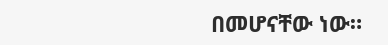በመሆናቸው ነው።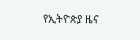የኢትዮጵያ ዜና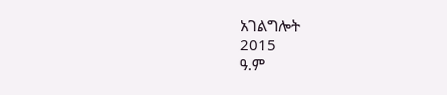አገልግሎት
2015
ዓ.ም